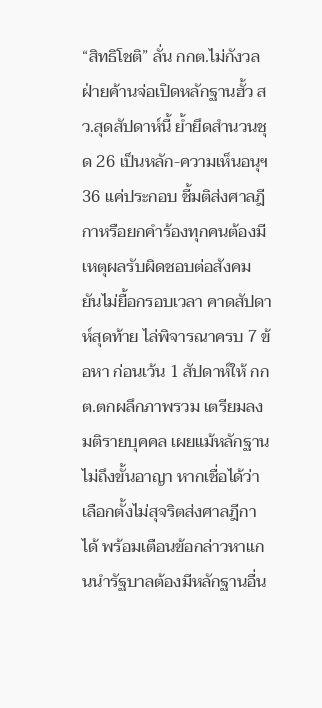“สิทธิโชติ” ลั่น กกต.ไม่กังวลฝ่ายค้านจ่อเปิดหลักฐานฮั้ว สว.สุดสัปดาห์นี้ ย้ำยึดสำนวนชุด 26 เป็นหลัก-ความเห็นอนุฯ 36 แค่ประกอบ ชี้มติส่งศาลฎีกาหรือยกคำร้องทุกคนต้องมีเหตุผลรับผิดชอบต่อสังคม ยันไม่ยื้อกรอบเวลา คาดสัปดาห์สุดท้าย ไล่พิจารณาครบ 7 ข้อหา ก่อนเว้น 1 สัปดาห์ให้ กกต.ตกผลึกภาพรวม เตรียมลงมติรายบุคคล เผยแม้หลักฐานไม่ถึงขั้นอาญา หากเชื่อได้ว่าเลือกตั้งไม่สุจริตส่งศาลฎีกาได้ พร้อมเตือนข้อกล่าวหาแกนนำรัฐบาลต้องมีหลักฐานอื่น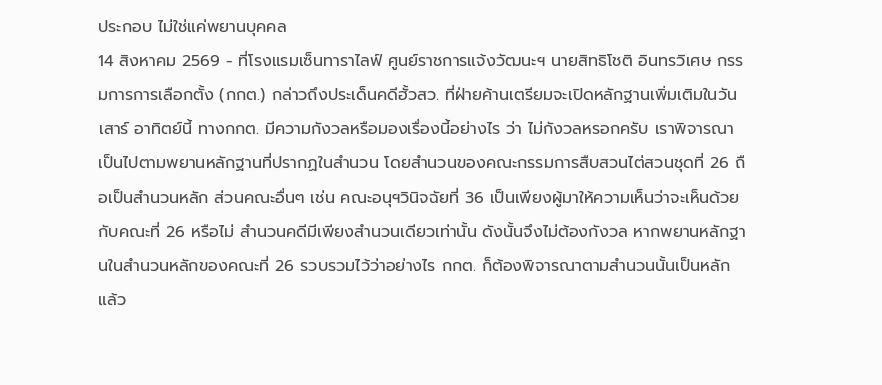ประกอบ ไม่ใช่แค่พยานบุคคล
14 สิงหาคม 2569 - ที่โรงแรมเซ็นทาราไลฟ์ ศูนย์ราชการแจ้งวัฒนะฯ นายสิทธิโชติ อินทรวิเศษ กรรมการการเลือกตั้ง (กกต.) กล่าวถึงประเด็นคดีฮั้วสว. ที่ฝ่ายค้านเตรียมจะเปิดหลักฐานเพิ่มเติมในวันเสาร์ อาทิตย์นี้ ทางกกต. มีความกังวลหรือมองเรื่องนี้อย่างไร ว่า ไม่กังวลหรอกครับ เราพิจารณาเป็นไปตามพยานหลักฐานที่ปรากฏในสํานวน โดยสํานวนของคณะกรรมการสืบสวนไต่สวนชุดที่ 26 ถือเป็นสํานวนหลัก ส่วนคณะอื่นๆ เช่น คณะอนุฯวินิจฉัยที่ 36 เป็นเพียงผู้มาให้ความเห็นว่าจะเห็นด้วยกับคณะที่ 26 หรือไม่ สํานวนคดีมีเพียงสํานวนเดียวเท่านั้น ดังนั้นจึงไม่ต้องกังวล หากพยานหลักฐานในสํานวนหลักของคณะที่ 26 รวบรวมไว้ว่าอย่างไร กกต. ก็ต้องพิจารณาตามสํานวนนั้นเป็นหลัก แล้ว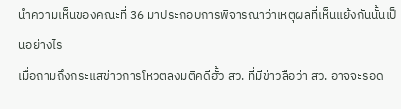นำความเห็นของคณะที่ 36 มาประกอบการพิจารณาว่าเหตุผลที่เห็นแย้งกันนั้นเป็นอย่างไร
เมื่อถามถึงกระแสข่าวการโหวตลงมติคดีฮั้ว สว. ที่มีข่าวลือว่า สว. อาจจะรอด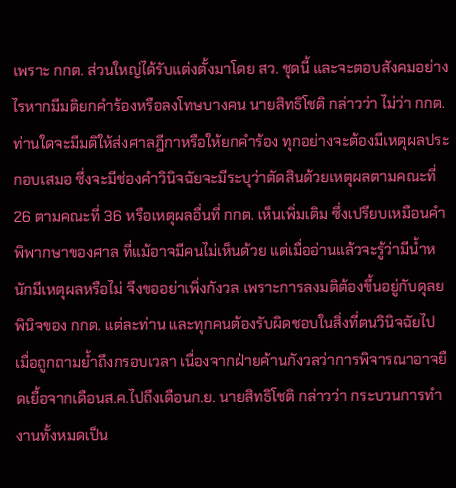เพราะ กกต. ส่วนใหญ่ได้รับแต่งตั้งมาโดย สว. ชุดนี้ และจะตอบสังคมอย่างไรหากมีมติยกคำร้องหรือลงโทษบางคน นายสิทธิโชติ กล่าวว่า ไม่ว่า กกต. ท่านใดจะมีมติให้ส่งศาลฎีกาหรือให้ยกคำร้อง ทุกอย่างจะต้องมีเหตุผลประกอบเสมอ ซึ่งจะมีช่องคำวินิจฉัยจะมีระบุว่าตัดสินด้วยเหตุผลตามคณะที่ 26 ตามคณะที่ 36 หรือเหตุผลอื่นที่ กกต. เห็นเพิ่มเติม ซึ่งเปรียบเหมือนคำพิพากษาของศาล ที่แม้อาจมีคนไม่เห็นด้วย แต่เมื่ออ่านแล้วจะรู้ว่ามีน้ำหนักมีเหตุผลหรือไม่ จึงขออย่าเพิ่งกังวล เพราะการลงมติต้องขึ้นอยู่กับดุลยพินิจของ กกต. แต่ละท่าน และทุกคนต้องรับผิดชอบในสิ่งที่ตนวินิจฉัยไป
เมื่อถูกถามย้ำถึงกรอบเวลา เนื่องจากฝ่ายค้านกังวลว่าการพิจารณาอาจยืดเยื้อจากเดือนส.ค.ไปถึงเดือนก.ย. นายสิทธิโชติ กล่าวว่า กระบวนการทำงานทั้งหมดเป็น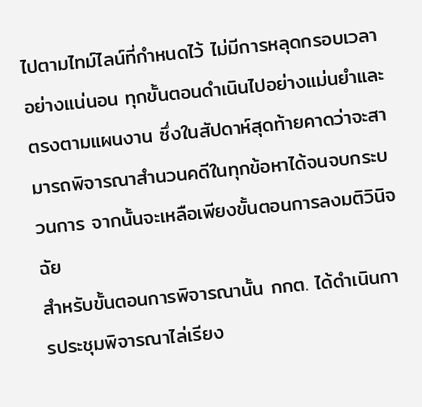ไปตามไทม์ไลน์ที่กำหนดไว้ ไม่มีการหลุดกรอบเวลาอย่างแน่นอน ทุกขั้นตอนดำเนินไปอย่างแม่นยำและตรงตามแผนงาน ซึ่งในสัปดาห์สุดท้ายคาดว่าจะสามารถพิจารณาสำนวนคดีในทุกข้อหาได้จนจบกระบวนการ จากนั้นจะเหลือเพียงขั้นตอนการลงมติวินิจฉัย
สำหรับขั้นตอนการพิจารณานั้น กกต. ได้ดำเนินการประชุมพิจารณาไล่เรียง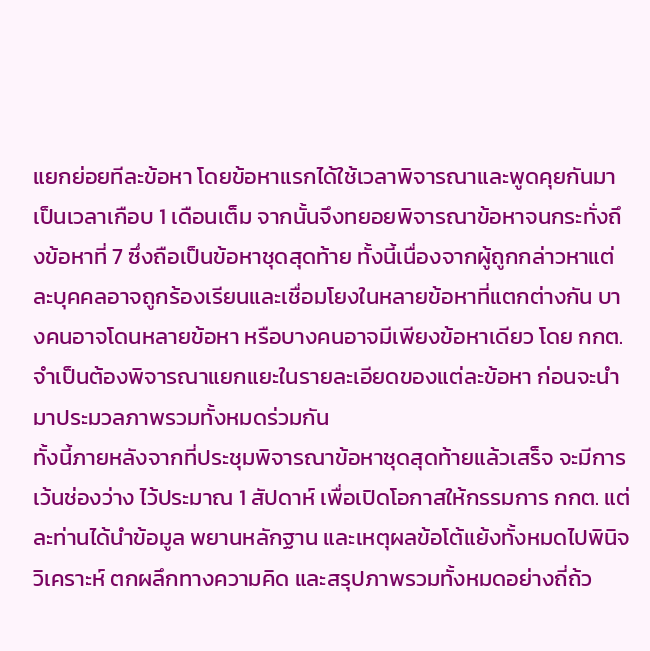แยกย่อยทีละข้อหา โดยข้อหาแรกได้ใช้เวลาพิจารณาและพูดคุยกันมาเป็นเวลาเกือบ 1 เดือนเต็ม จากนั้นจึงทยอยพิจารณาข้อหาจนกระทั่งถึงข้อหาที่ 7 ซึ่งถือเป็นข้อหาชุดสุดท้าย ทั้งนี้เนื่องจากผู้ถูกกล่าวหาแต่ละบุคคลอาจถูกร้องเรียนและเชื่อมโยงในหลายข้อหาที่แตกต่างกัน บางคนอาจโดนหลายข้อหา หรือบางคนอาจมีเพียงข้อหาเดียว โดย กกต. จำเป็นต้องพิจารณาแยกแยะในรายละเอียดของแต่ละข้อหา ก่อนจะนำมาประมวลภาพรวมทั้งหมดร่วมกัน
ทั้งนี้ภายหลังจากที่ประชุมพิจารณาข้อหาชุดสุดท้ายแล้วเสร็จ จะมีการเว้นช่องว่าง ไว้ประมาณ 1 สัปดาห์ เพื่อเปิดโอกาสให้กรรมการ กกต. แต่ละท่านได้นำข้อมูล พยานหลักฐาน และเหตุผลข้อโต้แย้งทั้งหมดไปพินิจวิเคราะห์ ตกผลึกทางความคิด และสรุปภาพรวมทั้งหมดอย่างถี่ถ้ว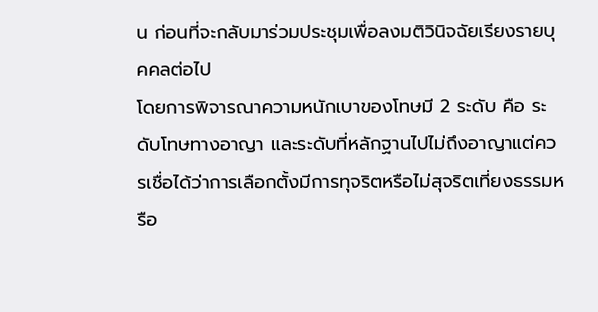น ก่อนที่จะกลับมาร่วมประชุมเพื่อลงมติวินิจฉัยเรียงรายบุคคลต่อไป
โดยการพิจารณาความหนักเบาของโทษมี 2 ระดับ คือ ระดับโทษทางอาญา และระดับที่หลักฐานไปไม่ถึงอาญาแต่ควรเชื่อได้ว่าการเลือกตั้งมีการทุจริตหรือไม่สุจริตเที่ยงธรรมหรือ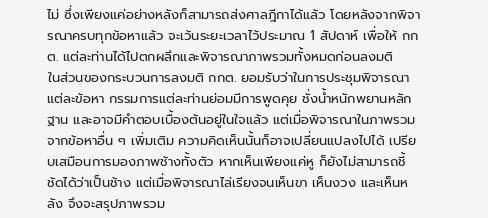ไม่ ซึ่งเพียงแค่อย่างหลังก็สามารถส่งศาลฎีกาได้แล้ว โดยหลังจากพิจารณาครบทุกข้อหาแล้ว จะเว้นระยะเวลาไว้ประมาณ 1 สัปดาห์ เพื่อให้ กกต. แต่ละท่านได้ไปตกผลึกและพิจารณาภาพรวมทั้งหมดก่อนลงมติ
ในส่วนของกระบวนการลงมติ กกต. ยอมรับว่าในการประชุมพิจารณาแต่ละข้อหา กรรมการแต่ละท่านย่อมมีการพูดคุย ชั่งน้ำหนักพยานหลักฐาน และอาจมีคำตอบเบื้องต้นอยู่ในใจแล้ว แต่เมื่อพิจารณาในภาพรวมจากข้อหาอื่น ๆ เพิ่มเติม ความคิดเห็นนั้นก็อาจเปลี่ยนแปลงไปได้ เปรียบเสมือนการมองภาพช้างทั้งตัว หากเห็นเพียงแค่หู ก็ยังไม่สามารถชี้ชัดได้ว่าเป็นช้าง แต่เมื่อพิจารณาไล่เรียงจนเห็นขา เห็นงวง และเห็นหลัง จึงจะสรุปภาพรวม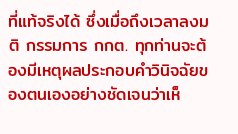ที่แท้จริงได้ ซึ่งเมื่อถึงเวลาลงมติ กรรมการ กกต. ทุกท่านจะต้องมีเหตุผลประกอบคำวินิจฉัยของตนเองอย่างชัดเจนว่าเห็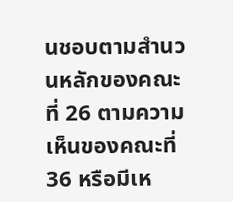นชอบตามสำนวนหลักของคณะที่ 26 ตามความเห็นของคณะที่ 36 หรือมีเห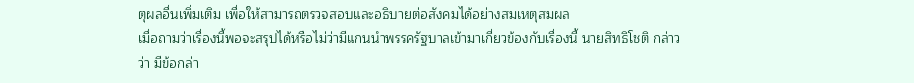ตุผลอื่นเพิ่มเติม เพื่อให้สามารถตรวจสอบและอธิบายต่อสังคมได้อย่างสมเหตุสมผล
เมื่อถามว่าเรื่องนี้พอจะสรุปได้หรือไม่ว่ามีแกนนำพรรครัฐบาลเข้ามาเกี่ยวข้องกับเรื่องนี้ นายสิทธิโชติ กล่าวว่า มีข้อกล่า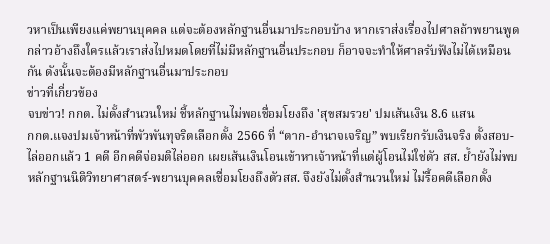วหาเป็นเพียงแค่พยานบุคคล แต่จะต้องหลักฐานอื่นมาประกอบบ้าง หากเราส่งเรื่องไปศาลถ้าพยานพูดกล่าวอ้างถึงใครแล้วเราส่งไปหมดโดยที่ไม่มีหลักฐานอื่นประกอบ ก็อาจจะทำให้ศาลรับฟังไม่ได้เหมือนกัน ดังนั้นจะต้องมีหลักฐานอื่นมาประกอบ
ข่าวที่เกี่ยวข้อง
จบข่าว! กกต. ไม่ตั้งสำนวนใหม่ ชี้หลักฐานไม่พอเชื่อมโยงถึง 'สุขสมรวย' ปมเส้นเงิน 8.6 แสน
กกต.แจงปมเจ้าหน้าที่พัวพันทุจริตเลือกตั้ง 2566 ที่ “ตาก-อำนาจเจริญ” พบเรียกรับเงินจริง ตั้งสอบ-ไล่ออกแล้ว 1 คดี อีกคดีจ่อมติไล่ออก เผยเส้นเงินโอนเข้าหาเจ้าหน้าที่แต่ผู้โอนไม่ใช่ตัว สส. ย้ำยังไม่พบหลักฐานนิติวิทยาศาสตร์-พยานบุคคลเชื่อมโยงถึงตัวสส. จึงยังไม่ตั้งสำนวนใหม่ ไม่รื้อคดีเลือกตั้ง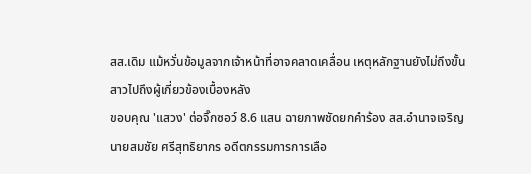สส.เดิม แม้หวั่นข้อมูลจากเจ้าหน้าที่อาจคลาดเคลื่อน เหตุหลักฐานยังไม่ถึงขั้นสาวไปถึงผู้เกี่ยวข้องเบื้องหลัง
ขอบคุณ 'แสวง' ต่อจิ๊กซอว์ 8.6 แสน ฉายภาพชัดยกคำร้อง สส.อำนาจเจริญ
นายสมชัย ศรีสุทธิยากร อดีตกรรมการการเลือ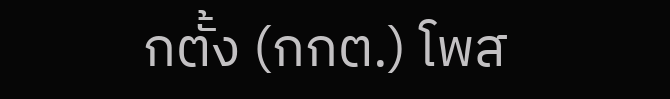กตั้ง (กกต.) โพส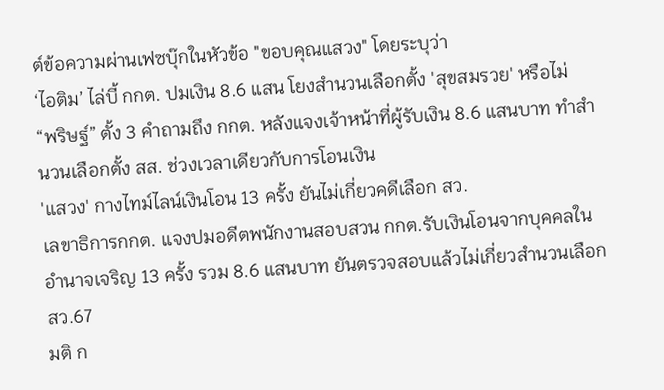ต์ข้อความผ่านเฟซบุ๊กในหัวข้อ "ขอบคุณแสวง" โดยระบุว่า
‘ไอติม’ ไล่บี้ กกต. ปมเงิน 8.6 แสน โยงสำนวนเลือกตั้ง 'สุขสมรวย' หรือไม่
“พริษฐ์” ตั้ง 3 คำถามถึง กกต. หลังแจงเจ้าหน้าที่ผู้รับเงิน 8.6 แสนบาท ทำสำนวนเลือกตั้ง สส. ช่วงเวลาเดียวกับการโอนเงิน
'แสวง' กางไทม์ไลน์เงินโอน 13 ครั้ง ยันไม่เกี่ยวคดีเลือก สว.
เลขาธิการกกต. แจงปมอดีตพนักงานสอบสวน กกต.รับเงินโอนจากบุคคลในอำนาจเจริญ 13 ครั้ง รวม 8.6 แสนบาท ยันตรวจสอบแล้วไม่เกี่ยวสำนวนเลือก สว.67
มติ ก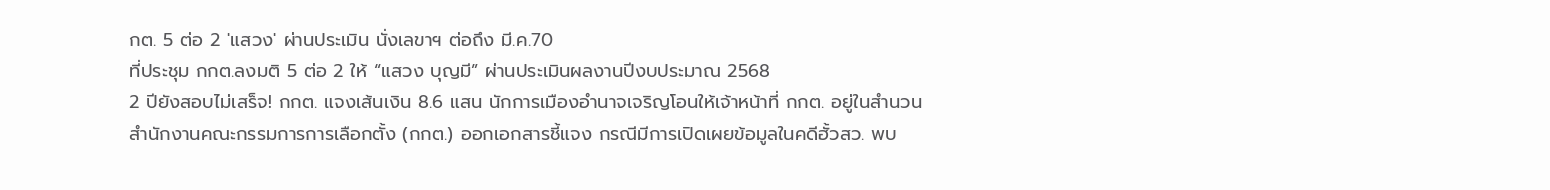กต. 5 ต่อ 2 'แสวง' ผ่านประเมิน นั่งเลขาฯ ต่อถึง มี.ค.70
ที่ประชุม กกต.ลงมติ 5 ต่อ 2 ให้ “แสวง บุญมี” ผ่านประเมินผลงานปีงบประมาณ 2568
2 ปียังสอบไม่เสร็จ! กกต. แจงเส้นเงิน 8.6 แสน นักการเมืองอำนาจเจริญโอนให้เจ้าหน้าที่ กกต. อยู่ในสำนวน
สำนักงานคณะกรรมการการเลือกตั้ง (กกต.) ออกเอกสารชี้แจง กรณีมีการเปิดเผยข้อมูลในคดีฮั้วสว. พบ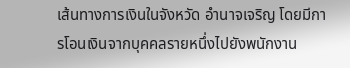เส้นทางการเงินในจังหวัด อำนาจเจริญ โดยมีการโอนเงินจากบุคคลรายหนึ่งไปยังพนักงาน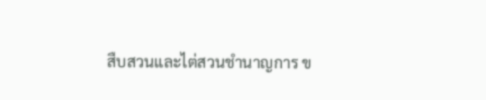สืบสวนและไต่สวนชำนาญการ ข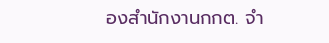องสำนักงานกกต. จำ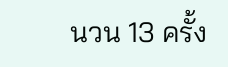นวน 13 ครั้ง